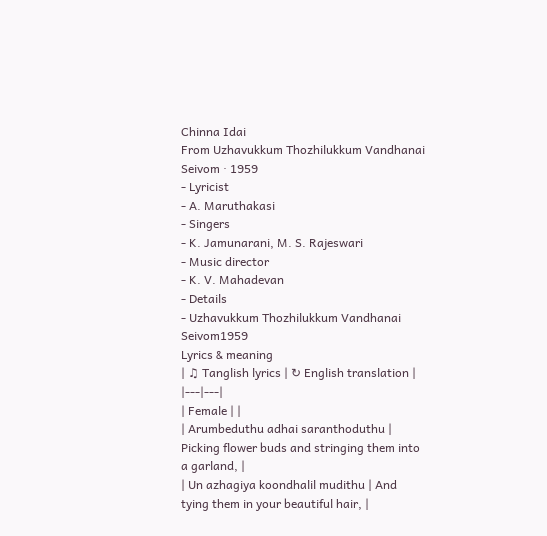Chinna Idai
From Uzhavukkum Thozhilukkum Vandhanai Seivom · 1959
- Lyricist
- A. Maruthakasi
- Singers
- K. Jamunarani, M. S. Rajeswari
- Music director
- K. V. Mahadevan
- Details
- Uzhavukkum Thozhilukkum Vandhanai Seivom1959
Lyrics & meaning
| ♫ Tanglish lyrics | ↻ English translation |
|---|---|
| Female | |
| Arumbeduthu adhai saranthoduthu | Picking flower buds and stringing them into a garland, |
| Un azhagiya koondhalil mudithu | And tying them in your beautiful hair, |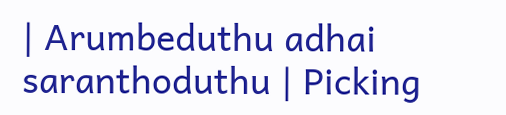| Arumbeduthu adhai saranthoduthu | Picking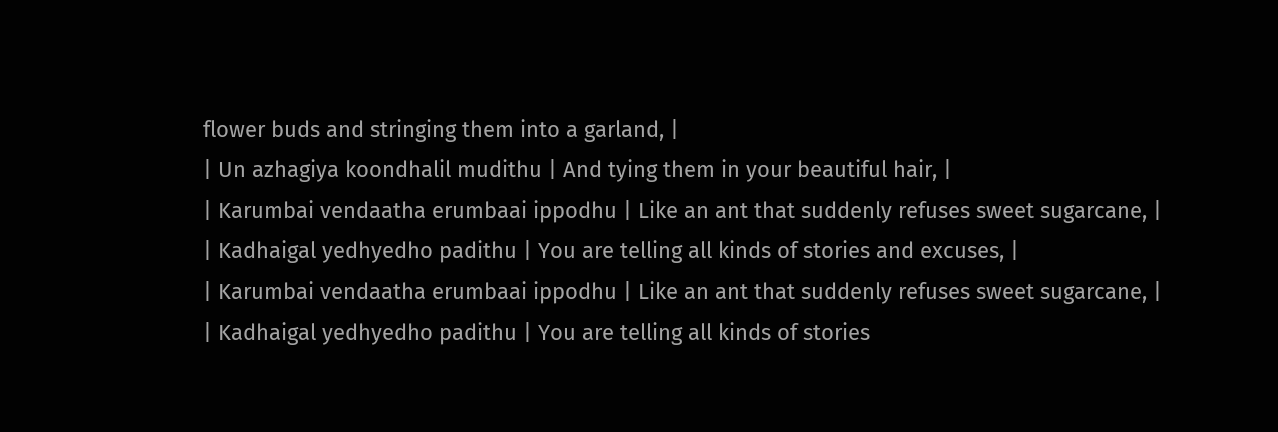flower buds and stringing them into a garland, |
| Un azhagiya koondhalil mudithu | And tying them in your beautiful hair, |
| Karumbai vendaatha erumbaai ippodhu | Like an ant that suddenly refuses sweet sugarcane, |
| Kadhaigal yedhyedho padithu | You are telling all kinds of stories and excuses, |
| Karumbai vendaatha erumbaai ippodhu | Like an ant that suddenly refuses sweet sugarcane, |
| Kadhaigal yedhyedho padithu | You are telling all kinds of stories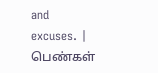and excuses. |
பெண்கள்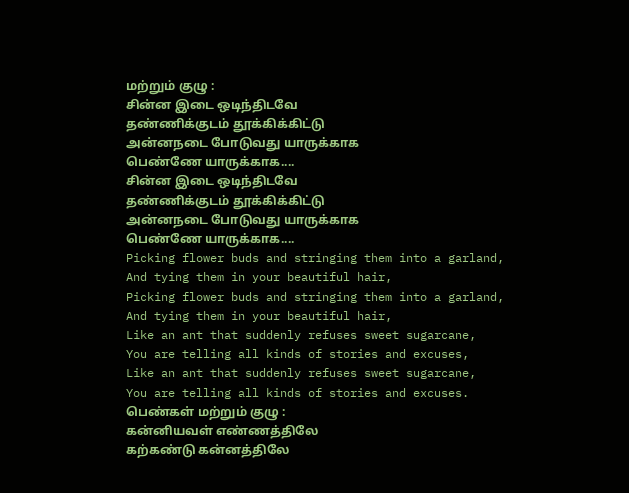மற்றும் குழு :
சின்ன இடை ஒடிந்திடவே
தண்ணிக்குடம் தூக்கிக்கிட்டு
அன்னநடை போடுவது யாருக்காக
பெண்ணே யாருக்காக....
சின்ன இடை ஒடிந்திடவே
தண்ணிக்குடம் தூக்கிக்கிட்டு
அன்னநடை போடுவது யாருக்காக
பெண்ணே யாருக்காக....
Picking flower buds and stringing them into a garland,
And tying them in your beautiful hair,
Picking flower buds and stringing them into a garland,
And tying them in your beautiful hair,
Like an ant that suddenly refuses sweet sugarcane,
You are telling all kinds of stories and excuses,
Like an ant that suddenly refuses sweet sugarcane,
You are telling all kinds of stories and excuses.
பெண்கள் மற்றும் குழு :
கன்னியவள் எண்ணத்திலே
கற்கண்டு கன்னத்திலே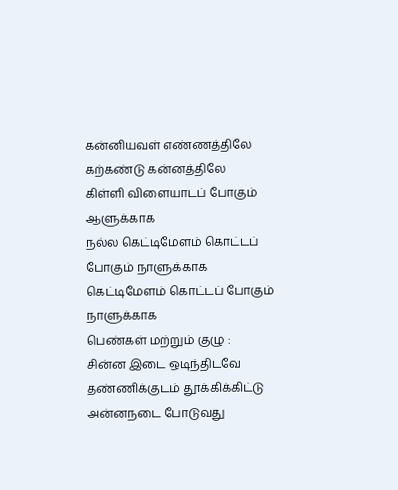கன்னியவள் எண்ணத்திலே
கற்கண்டு கன்னத்திலே
கிள்ளி விளையாடப் போகும் ஆளுக்காக
நல்ல கெட்டிமேளம் கொட்டப் போகும் நாளுக்காக
கெட்டிமேளம் கொட்டப் போகும் நாளுக்காக
பெண்கள் மற்றும் குழு :
சின்ன இடை ஒடிந்திடவே
தண்ணிக்குடம் தூக்கிக்கிட்டு
அன்னநடை போடுவது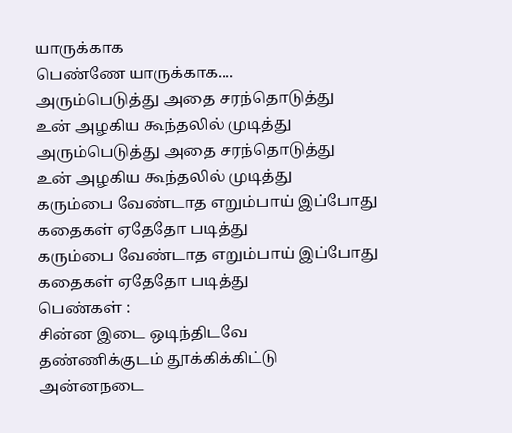யாருக்காக
பெண்ணே யாருக்காக....
அரும்பெடுத்து அதை சரந்தொடுத்து
உன் அழகிய கூந்தலில் முடித்து
அரும்பெடுத்து அதை சரந்தொடுத்து
உன் அழகிய கூந்தலில் முடித்து
கரும்பை வேண்டாத எறும்பாய் இப்போது
கதைகள் ஏதேதோ படித்து
கரும்பை வேண்டாத எறும்பாய் இப்போது
கதைகள் ஏதேதோ படித்து
பெண்கள் :
சின்ன இடை ஒடிந்திடவே
தண்ணிக்குடம் தூக்கிக்கிட்டு
அன்னநடை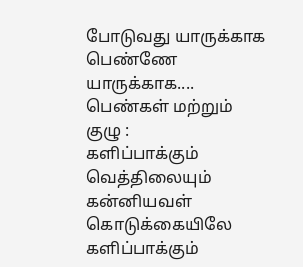போடுவது யாருக்காக
பெண்ணே யாருக்காக....
பெண்கள் மற்றும் குழு :
களிப்பாக்கும் வெத்திலையும்
கன்னியவள் கொடுக்கையிலே
களிப்பாக்கும்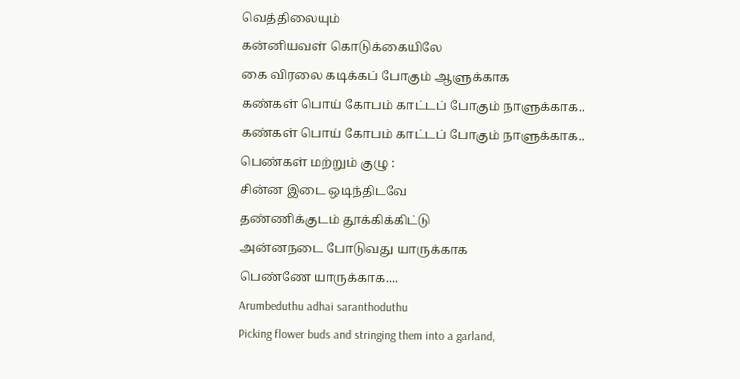வெத்திலையும்
கன்னியவள் கொடுக்கையிலே
கை விரலை கடிக்கப் போகும் ஆளுக்காக
கண்கள் பொய் கோபம் காட்டப் போகும் நாளுக்காக..
கண்கள் பொய் கோபம் காட்டப் போகும் நாளுக்காக..
பெண்கள் மற்றும் குழு :
சின்ன இடை ஒடிந்திடவே
தண்ணிக்குடம் தூக்கிக்கிட்டு
அன்னநடை போடுவது யாருக்காக
பெண்ணே யாருக்காக....
Arumbeduthu adhai saranthoduthu
Picking flower buds and stringing them into a garland,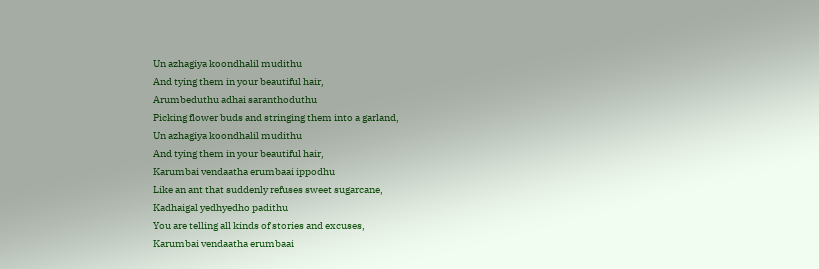Un azhagiya koondhalil mudithu
And tying them in your beautiful hair,
Arumbeduthu adhai saranthoduthu
Picking flower buds and stringing them into a garland,
Un azhagiya koondhalil mudithu
And tying them in your beautiful hair,
Karumbai vendaatha erumbaai ippodhu
Like an ant that suddenly refuses sweet sugarcane,
Kadhaigal yedhyedho padithu
You are telling all kinds of stories and excuses,
Karumbai vendaatha erumbaai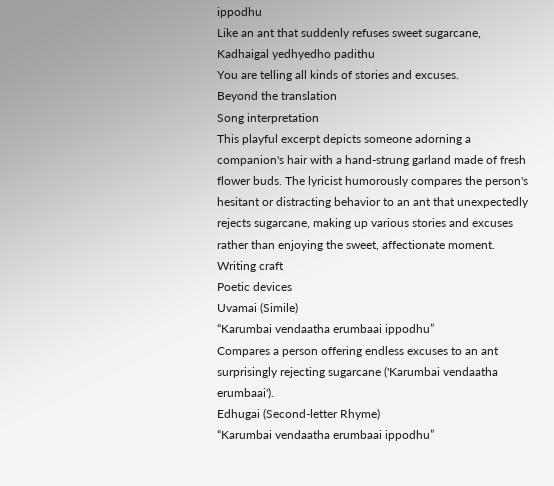ippodhu
Like an ant that suddenly refuses sweet sugarcane,
Kadhaigal yedhyedho padithu
You are telling all kinds of stories and excuses.
Beyond the translation
Song interpretation
This playful excerpt depicts someone adorning a companion's hair with a hand-strung garland made of fresh flower buds. The lyricist humorously compares the person's hesitant or distracting behavior to an ant that unexpectedly rejects sugarcane, making up various stories and excuses rather than enjoying the sweet, affectionate moment.
Writing craft
Poetic devices
Uvamai (Simile)
“Karumbai vendaatha erumbaai ippodhu”
Compares a person offering endless excuses to an ant surprisingly rejecting sugarcane ('Karumbai vendaatha erumbaai').
Edhugai (Second-letter Rhyme)
“Karumbai vendaatha erumbaai ippodhu”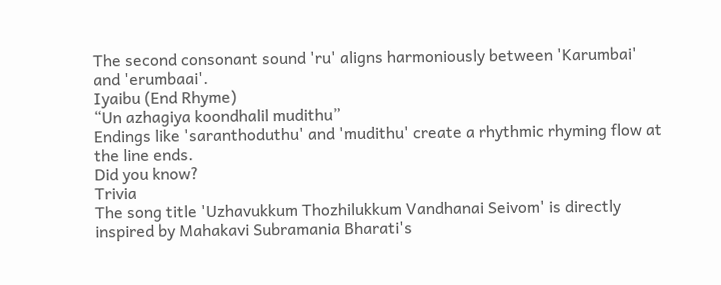The second consonant sound 'ru' aligns harmoniously between 'Karumbai' and 'erumbaai'.
Iyaibu (End Rhyme)
“Un azhagiya koondhalil mudithu”
Endings like 'saranthoduthu' and 'mudithu' create a rhythmic rhyming flow at the line ends.
Did you know?
Trivia
The song title 'Uzhavukkum Thozhilukkum Vandhanai Seivom' is directly inspired by Mahakavi Subramania Bharati's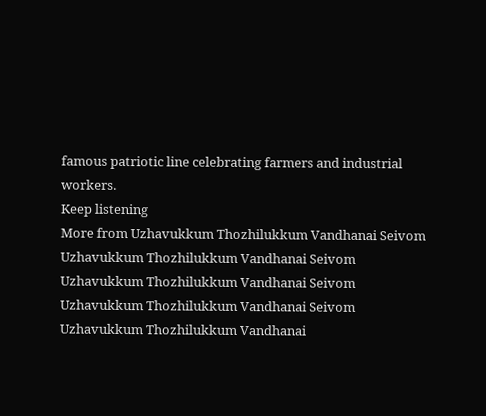famous patriotic line celebrating farmers and industrial workers.
Keep listening
More from Uzhavukkum Thozhilukkum Vandhanai Seivom
Uzhavukkum Thozhilukkum Vandhanai Seivom
Uzhavukkum Thozhilukkum Vandhanai Seivom
Uzhavukkum Thozhilukkum Vandhanai Seivom
Uzhavukkum Thozhilukkum Vandhanai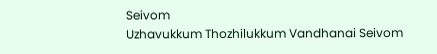Seivom
Uzhavukkum Thozhilukkum Vandhanai Seivom